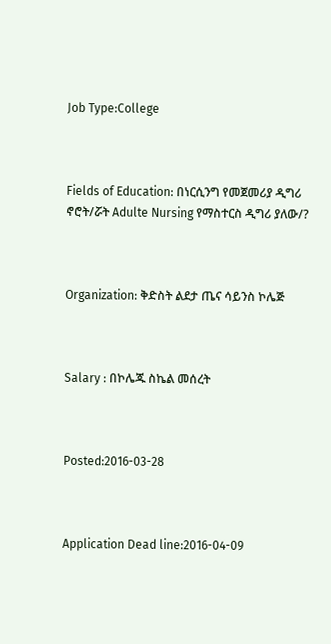Job Type:College



Fields of Education: በነርሲንግ የመጀመሪያ ዲግሪ ኖሮት/ሯት Adulte Nursing የማስተርስ ዲግሪ ያለው/?



Organization: ቅድስት ልደታ ጤና ሳይንስ ኮሌጅ



Salary : በኮሌጁ ስኬል መሰረት



Posted:2016-03-28



Application Dead line:2016-04-09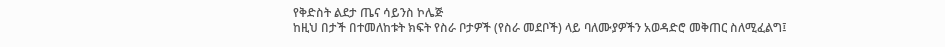የቅድስት ልደታ ጤና ሳይንስ ኮሌጅ
ከዚህ በታች በተመለከቱት ክፍት የስራ ቦታዎች (የስራ መደቦች) ላይ ባለሙያዎችን አወዳድሮ መቅጠር ስለሚፈልግ፤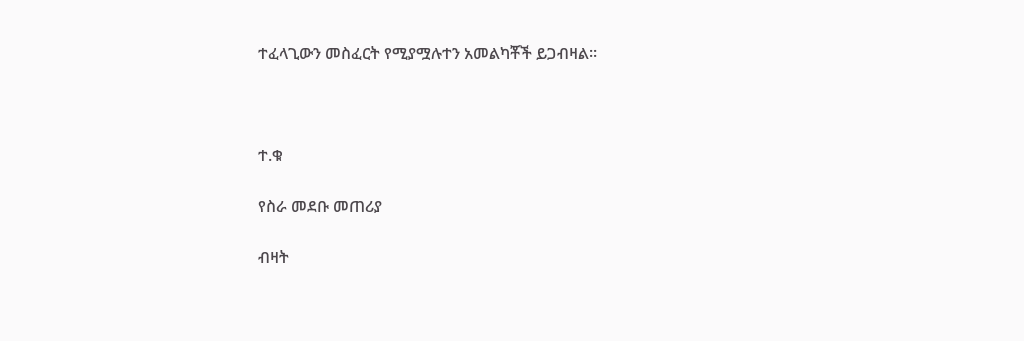ተፈላጊውን መስፈርት የሚያሟሉተን አመልካቾች ይጋብዛል፡፡



ተ.ቁ

የስራ መደቡ መጠሪያ

ብዛት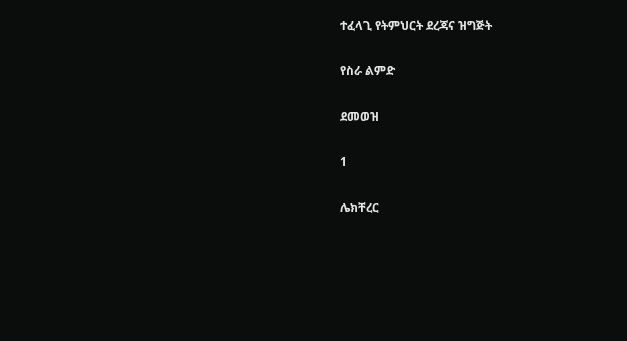ተፈላጊ የትምህርት ደረጃና ዝግጅት

የስራ ልምድ

ደመወዝ

1

ሌክቸረር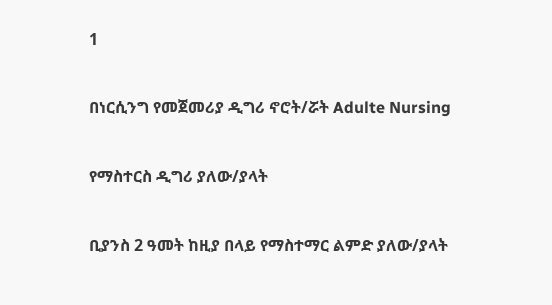1

በነርሲንግ የመጀመሪያ ዲግሪ ኖሮት/ሯት Adulte Nursing

የማስተርስ ዲግሪ ያለው/ያላት

ቢያንስ 2 ዓመት ከዚያ በላይ የማስተማር ልምድ ያለው/ያላት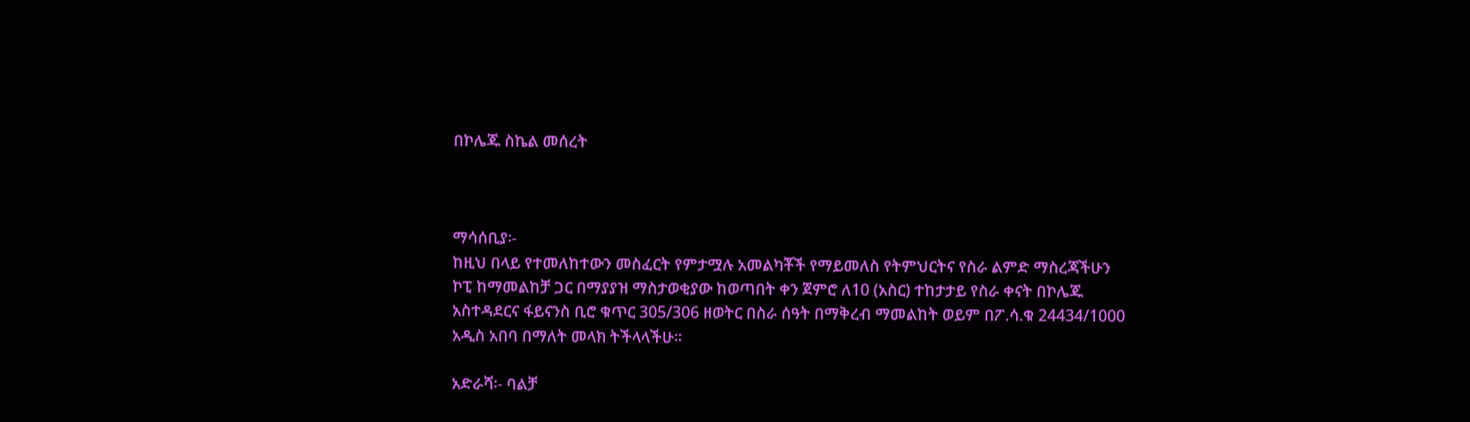በኮሌጁ ስኬል መሰረት



ማሳሰቢያ፡-
ከዚህ በላይ የተመለከተውን መስፈርት የምታሟሉ አመልካቾች የማይመለስ የትምህርትና የስራ ልምድ ማስረጃችሁን ኮፒ ከማመልከቻ ጋር በማያያዝ ማስታወቂያው ከወጣበት ቀን ጀምሮ ለ10 (አስር) ተከታታይ የስራ ቀናት በኮሌጁ አስተዳደርና ፋይናንስ ቢሮ ቁጥር 305/306 ዘወትር በስራ ሰዓት በማቅረብ ማመልከት ወይም በፖ.ሳ.ቁ 24434/1000 አዲስ አበባ በማለት መላክ ትችላላችሁ፡፡

አድራሻ፡- ባልቻ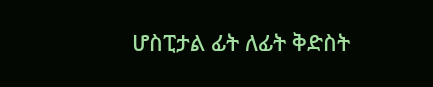ሆስፒታል ፊት ለፊት ቅድስት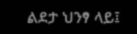ልደታ ህንፃ ላይ፤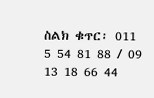ስልክ ቁጥር፡ 011 5 54 81 88 / 09 13 18 66 44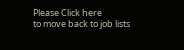Please Click here
to move back to job lists